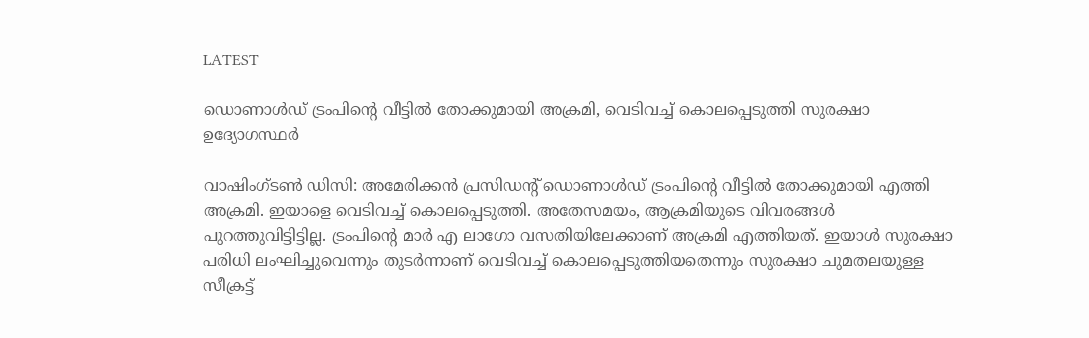LATEST

ഡൊണാള്‍ഡ് ട്രംപിന്റെ വീട്ടില്‍ തോക്കുമായി അക്രമി, വെടിവച്ച് കൊലപ്പെടുത്തി സുരക്ഷാ ഉദ്യോഗസ്ഥര്‍

വാഷിംഗ്ടണ്‍ ഡിസി: അമേരിക്കന്‍ പ്രസിഡന്റ് ഡൊണാള്‍ഡ് ട്രംപിന്റെ വീട്ടില്‍ തോക്കുമായി എത്തി അക്രമി. ഇയാളെ വെടിവച്ച് കൊലപ്പെടുത്തി. അതേസമയം, ആക്രമിയുടെ വിവരങ്ങള്‍ പുറത്തുവിട്ടിട്ടില്ല. ട്രംപിന്റെ മാര്‍ എ ലാഗോ വസതിയിലേക്കാണ് അക്രമി എത്തിയത്. ഇയാള്‍ സുരക്ഷാ പരിധി ലംഘിച്ചുവെന്നും തുടര്‍ന്നാണ് വെടിവച്ച് കൊലപ്പെടുത്തിയതെന്നും സുരക്ഷാ ചുമതലയുള്ള സീക്രട്ട്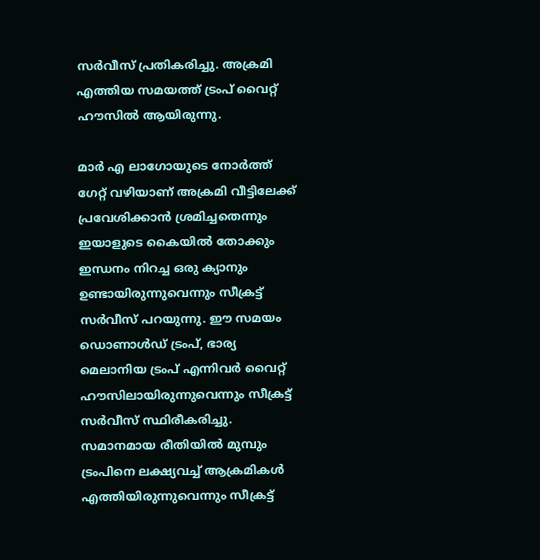സര്‍വീസ് പ്രതികരിച്ചു. അക്രമി എത്തിയ സമയത്ത് ട്രംപ് വൈറ്റ് ഹൗസില്‍ ആയിരുന്നു.

മാര്‍ എ ലാഗോയുടെ നോര്‍ത്ത് ഗേറ്റ് വഴിയാണ് അക്രമി വീട്ടിലേക്ക് പ്രവേശിക്കാന്‍ ശ്രമിച്ചതെന്നും ഇയാളുടെ കൈയില്‍ തോക്കും ഇന്ധനം നിറച്ച ഒരു ക്യാനും ഉണ്ടായിരുന്നുവെന്നും സീക്രട്ട് സര്‍വീസ് പറയുന്നു. ഈ സമയം ഡൊണാള്‍ഡ് ട്രംപ്, ഭാര്യ മെലാനിയ ട്രംപ് എന്നിവര്‍ വൈറ്റ് ഹൗസിലായിരുന്നുവെന്നും സീക്രട്ട് സര്‍വീസ് സ്ഥിരീകരിച്ചു. സമാനമായ രീതിയില്‍ മുമ്പും ട്രംപിനെ ലക്ഷ്യവച്ച് ആക്രമികള്‍ എത്തിയിരുന്നുവെന്നും സീക്രട്ട്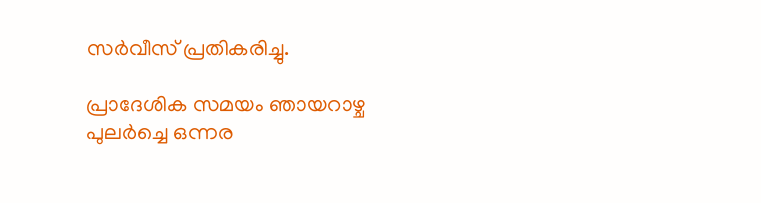സര്‍വീസ് പ്രതികരിച്ചു.

പ്രാദേശിക സമയം ഞായറാഴ്ച പുലര്‍ച്ചെ ഒന്നര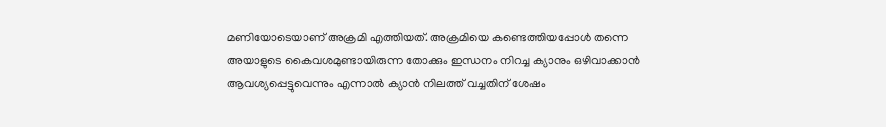മണിയോടെയാണ് അക്രമി എത്തിയത്. അക്രമിയെ കണ്ടെത്തിയപ്പോള്‍ തന്നെ അയാളുടെ കൈവശമുണ്ടായിരുന്ന തോക്കും ഇന്ധനം നിറച്ച ക്യാനും ഒഴിവാക്കാന്‍ ആവശ്യപ്പെട്ടുവെന്നും എന്നാല്‍ ക്യാന്‍ നിലത്ത് വച്ചതിന് ശേഷം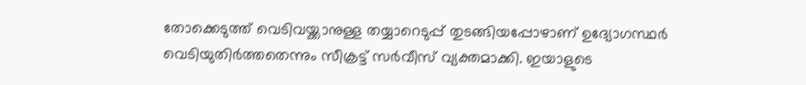തോക്കെടുത്ത് വെടിവയ്ക്കാനുള്ള തയ്യാറെടുപ്പ് തുടങ്ങിയപ്പോഴാണ് ഉദ്യോഗസ്ഥര്‍ വെടിയുതിര്‍ത്തതെന്നും സീക്രട്ട് സര്‍വീസ് വ്യക്തമാക്കി. ഇയാളുടെ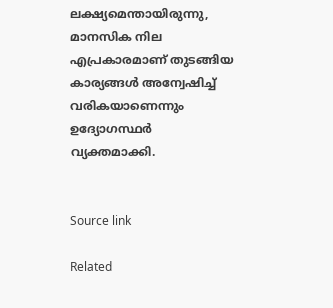ലക്ഷ്യമെന്തായിരുന്നു, മാനസിക നില എപ്രകാരമാണ് തുടങ്ങിയ കാര്യങ്ങള്‍ അന്വേഷിച്ച് വരികയാണെന്നും ഉദ്യോഗസ്ഥര്‍ വ്യക്തമാക്കി.


Source link

Related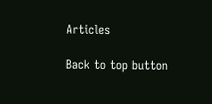Articles

Back to top button